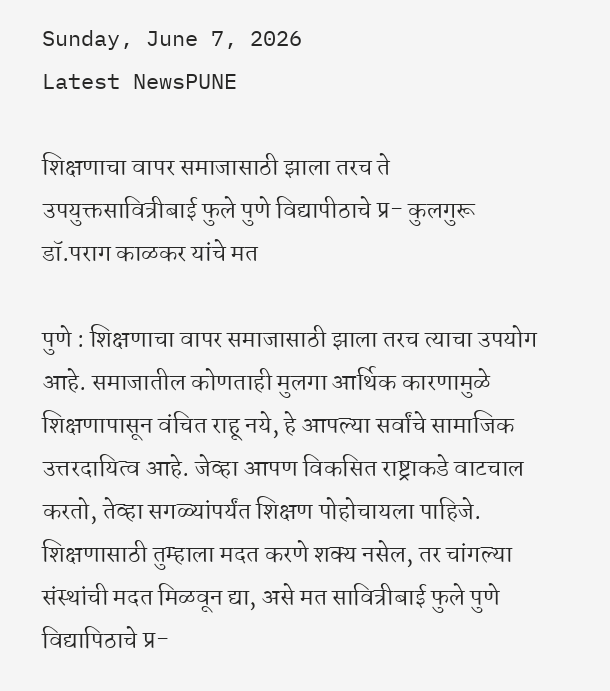Sunday, June 7, 2026
Latest NewsPUNE

शिक्षणाचा वापर समाजासाठी झाला तरच ते उपयुक्तसावित्रीबाई फुले पुणे विद्यापीठाचे प्र- कुलगुरू डॉ.पराग काळकर यांचे मत

पुणे : शिक्षणाचा वापर समाजासाठी झाला तरच त्याचा उपयोग आहे. समाजातील कोणताही मुलगा आर्थिक कारणामुळे शिक्षणापासून वंचित राहू नये, हे आपल्या सर्वांचे सामाजिक उत्तरदायित्व आहे. जेव्हा आपण विकसित राष्ट्राकडे वाटचाल करतो, तेव्हा सगळ्यांपर्यंत शिक्षण पोहोचायला पाहिजे. शिक्षणासाठी तुम्हाला मदत करणे शक्य नसेल, तर चांगल्या संस्थांची मदत मिळवून द्या, असे मत सावित्रीबाई फुले पुणे विद्यापिठाचे प्र-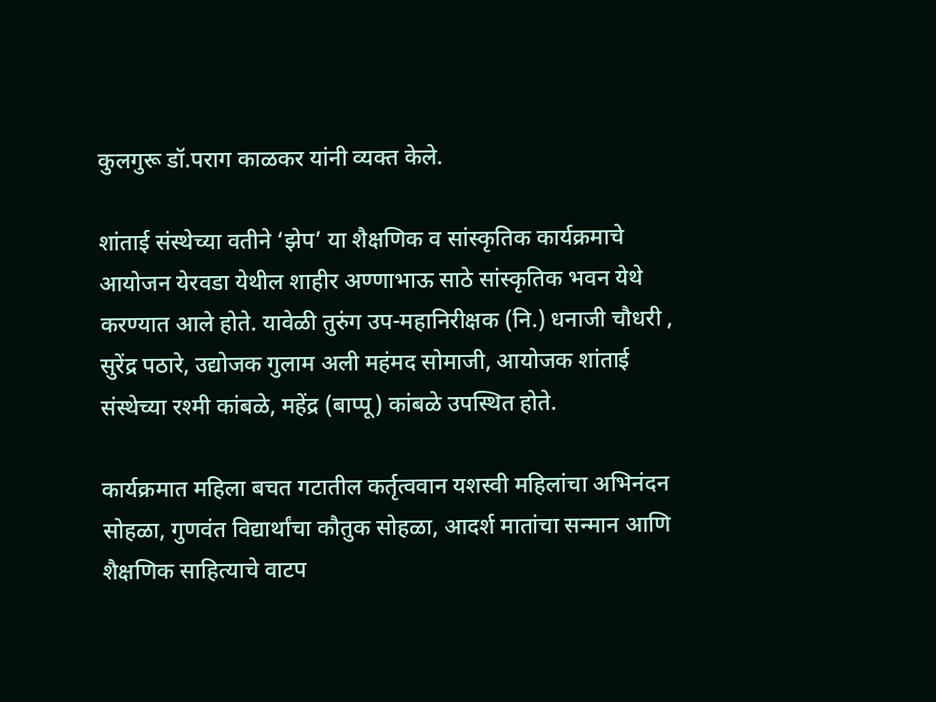कुलगुरू डॉ.पराग काळकर यांनी व्यक्त केले.

शांताई संस्थेच्या वतीने ‘झेप’ या शैक्षणिक व सांस्कृतिक कार्यक्रमाचे आयोजन येरवडा येथील शाहीर अण्णाभाऊ साठे सांस्कृतिक भवन येथे करण्यात आले होते. यावेळी तुरुंग उप-महानिरीक्षक (नि.) धनाजी चौधरी , सुरेंद्र पठारे, उद्योजक गुलाम अली महंमद सोमाजी, आयोजक शांताई संस्थेच्या रश्मी कांबळे, महेंद्र (बाप्पू) कांबळे उपस्थित होते.

कार्यक्रमात महिला बचत गटातील कर्तृत्ववान यशस्वी महिलांचा अभिनंदन सोहळा, गुणवंत विद्यार्थांचा कौतुक सोहळा, आदर्श मातांचा सन्मान आणि शैक्षणिक साहित्याचे वाटप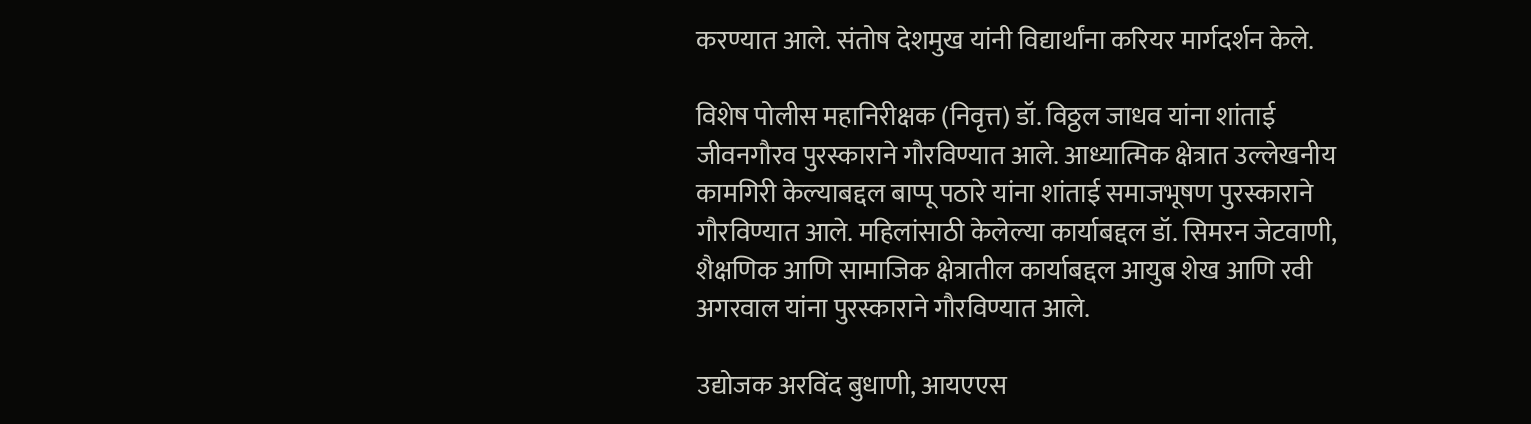करण्यात आले. संतोष देशमुख यांनी विद्यार्थांना करियर मार्गदर्शन केले.

विशेष पोलीस महानिरीक्षक (निवृत्त) डॉ. विठ्ठल जाधव यांना शांताई जीवनगौरव पुरस्काराने गौरविण्यात आले. आध्यात्मिक क्षेत्रात उल्लेखनीय कामगिरी केल्याबद्दल बाप्पू पठारे यांना शांताई समाजभूषण पुरस्काराने गौरविण्यात आले. महिलांसाठी केलेल्या कार्याबद्दल डॉ. सिमरन जेटवाणी, शैक्षणिक आणि सामाजिक क्षेत्रातील कार्याबद्दल आयुब शेख आणि रवी अगरवाल यांना पुरस्काराने गौरविण्यात आले.

उद्योजक अरविंद बुधाणी, आयएएस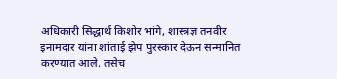अधिकारी सिद्धार्थ किशोर भांगे, शास्त्रज्ञ तनवीर इनामदार यांना शांताई झेप पुरस्कार देऊन सन्मानित करण्यात आले. तसेच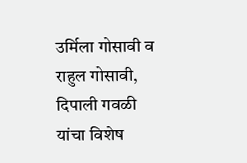उर्मिला गोसावी व राहुल गोसावी, दिपाली गवळी यांचा विशेष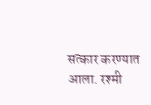सत्कार करण्यात आला. रश्मी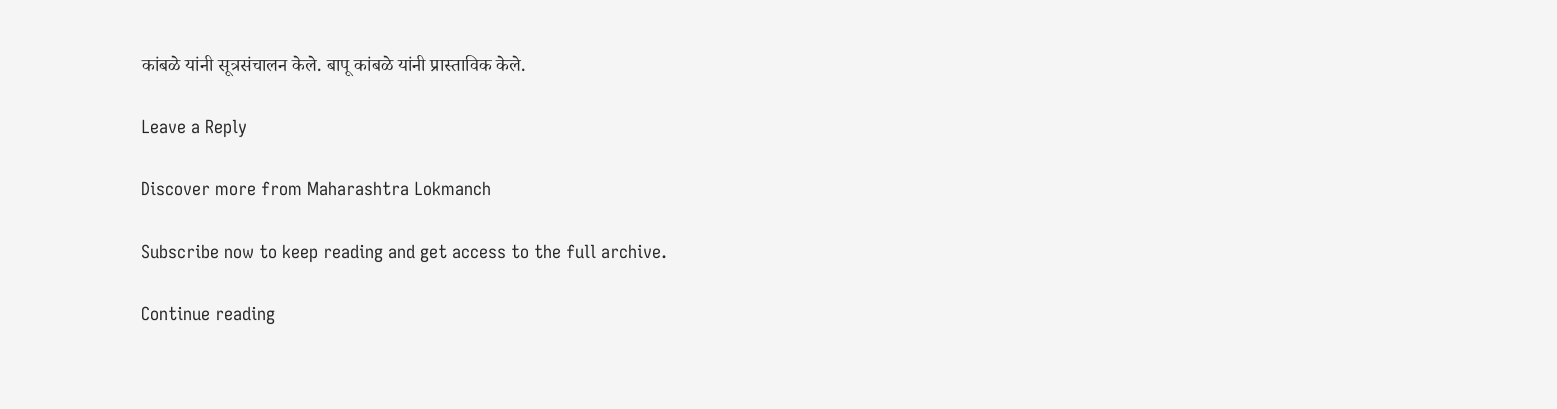कांबळे यांनी सूत्रसंचालन केले. बापू कांबळे यांनी प्रास्ताविक केले.

Leave a Reply

Discover more from Maharashtra Lokmanch

Subscribe now to keep reading and get access to the full archive.

Continue reading